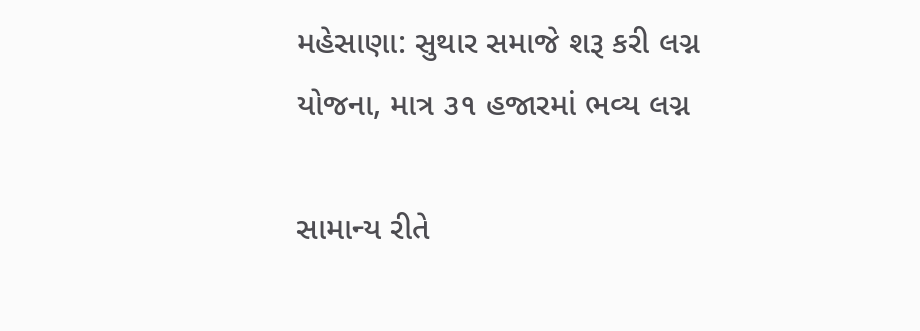મહેસાણા: સુથાર સમાજે શરૂ કરી લગ્ન યોજના, માત્ર ૩૧ હજારમાં ભવ્ય લગ્ન

સામાન્ય રીતે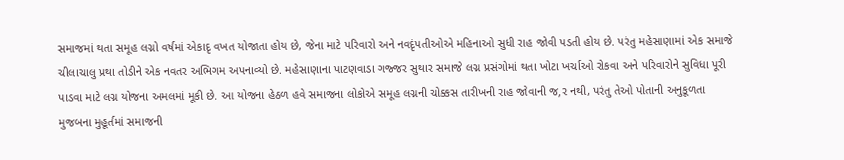સમાજમાં થતા સમૂહ લગ્નો વર્ષમાં એકાદૃ વખત યોજાતા હોય છે, જેના માટે પરિવારો અને નવદૃંપતીઓએ મહિનાઓ સુધી રાહ જોવી પડતી હોય છે. પરંતુ મહેસાણામાં એક સમાજે ચીલાચાલુ પ્રથા તોડીને એક નવતર અભિગમ અપનાવ્યો છે. મહેસાણાના પાટણવાડા ગજ્જર સુથાર સમાજે લગ્ન પ્રસંગોમાં થતા ખોટા ખર્ચાઓ રોકવા અને પરિવારોને સુવિધા પૂરી પાડવા માટે લગ્ન યોજના અમલમાં મૂકી છે. આ યોજના હેઠળ હવે સમાજના લોકોએ સમૂહ લગ્નની ચોક્કસ તારીખની રાહ જોવાની જ‚ર નથી, પરંતુ તેઓ પોતાની અનુકૂળતા મુજબના મુહૂર્તમાં સમાજની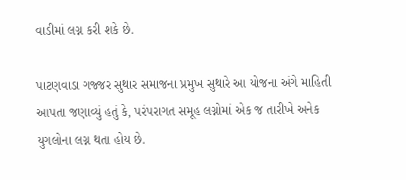વાડીમાં લગ્ન કરી શકે છે.

પાટણવાડા ગજ્જર સુથાર સમાજના પ્રમુખ સુથારે આ યોજના અંગે માહિતી આપતા જણાવ્યું હતું કે, પરંપરાગત સમૂહ લગ્નોમાં એક જ તારીખે અનેક યુગલોના લગ્ન થતા હોય છે.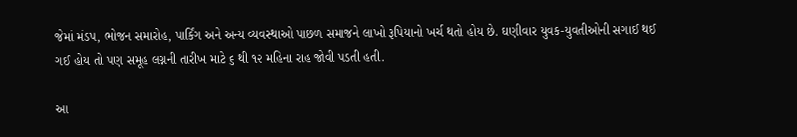જેમાં મંડપ, ભોજન સમારોહ, પાર્કિંગ અને અન્ય વ્યવસ્થાઓ પાછળ સમાજને લાખો રૂપિયાનો ખર્ચ થતો હોય છે. ઘણીવાર યુવક-યુવતીઓની સગાઈ થઈ ગઈ હોય તો પણ સમૂહ લગ્નની તારીખ માટે ૬ થી ૧૨ મહિના રાહ જોવી પડતી હતી.

આ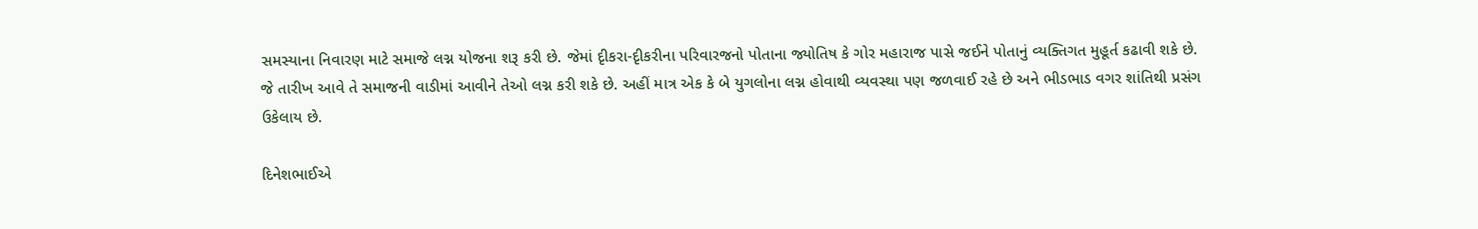સમસ્યાના નિવારણ માટે સમાજે લગ્ન યોજના શરૂ કરી છે. જેમાં દૃીકરા-દૃીકરીના પરિવારજનો પોતાના જ્યોતિષ કે ગોર મહારાજ પાસે જઈને પોતાનું વ્યક્તિગત મુહૂર્ત કઢાવી શકે છે. જે તારીખ આવે તે સમાજની વાડીમાં આવીને તેઓ લગ્ન કરી શકે છે. અહીં માત્ર એક કે બે યુગલોના લગ્ન હોવાથી વ્યવસ્થા પણ જળવાઈ રહે છે અને ભીડભાડ વગર શાંતિથી પ્રસંગ ઉકેલાય છે.

દિનેશભાઈએ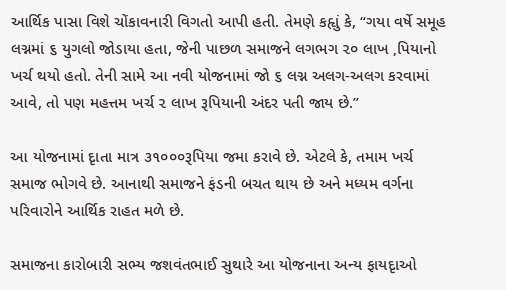આર્થિક પાસા વિશે ચોંકાવનારી વિગતો આપી હતી. તેમણે કહૃાું કે, “ગયા વર્ષે સમૂહ લગ્નમાં ૬ યુગલો જોડાયા હતા, જેની પાછળ સમાજને લગભગ ૨૦ લાખ ‚પિયાનો ખર્ચ થયો હતો. તેની સામે આ નવી યોજનામાં જો ૬ લગ્ન અલગ-અલગ કરવામાં આવે, તો પણ મહત્તમ ખર્ચ ૨ લાખ રૂપિયાની અંદર પતી જાય છે.”

આ યોજનામાં દૃાતા માત્ર ૩૧૦૦૦રૂપિયા જમા કરાવે છે. એટલે કે, તમામ ખર્ચ સમાજ ભોગવે છે. આનાથી સમાજને ફંડની બચત થાય છે અને મધ્યમ વર્ગના પરિવારોને આર્થિક રાહત મળે છે.

સમાજના કારોબારી સભ્ય જશવંતભાઈ સુથારે આ યોજનાના અન્ય ફાયદૃાઓ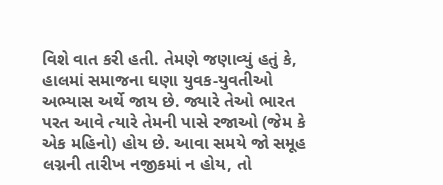વિશે વાત કરી હતી. તેમણે જણાવ્યું હતું કે, હાલમાં સમાજના ઘણા યુવક-યુવતીઓ અભ્યાસ અર્થે જાય છે. જ્યારે તેઓ ભારત પરત આવે ત્યારે તેમની પાસે રજાઓ (જેમ કે એક મહિનો) હોય છે. આવા સમયે જો સમૂહ લગ્નની તારીખ નજીકમાં ન હોય, તો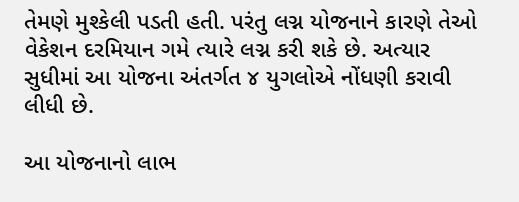તેમણે મુશ્કેલી પડતી હતી. પરંતુ લગ્ન યોજનાને કારણે તેઓ વેકેશન દરમિયાન ગમે ત્યારે લગ્ન કરી શકે છે. અત્યાર સુધીમાં આ યોજના અંતર્ગત ૪ યુગલોએ નોંધણી કરાવી લીધી છે.

આ યોજનાનો લાભ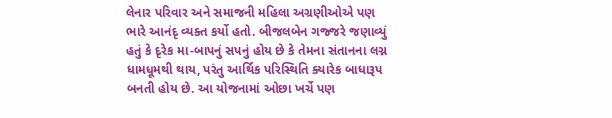લેનાર પરિવાર અને સમાજની મહિલા અગ્રણીઓએ પણ ભારે આનંદૃ વ્યક્ત કર્યો હતો. બીજલબેન ગજ્જરે જણાવ્યું હતું કે દૃરેક મા-બાપનું સપનું હોય છે કે તેમના સંતાનના લગ્ન ધામધૂમથી થાય, પરંતુ આર્થિક પરિસ્થિતિ ક્યારેક બાધારૂપ બનતી હોય છે. આ યોજનામાં ઓછા ખર્ચે પણ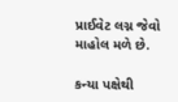પ્રાઈવેટ લગ્ન જેવો માહોલ મળે છે.

કન્યા પક્ષેથી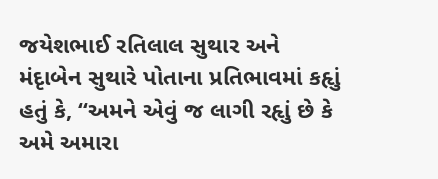જયેશભાઈ રતિલાલ સુથાર અને મંદૃાબેન સુથારે પોતાના પ્રતિભાવમાં કહૃાું હતું કે, “અમને એવું જ લાગી રહૃાું છે કે અમે અમારા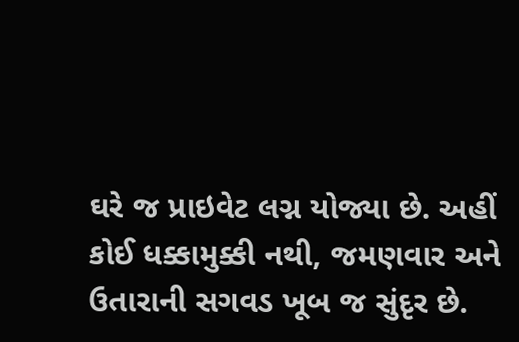ઘરે જ પ્રાઇવેટ લગ્ન યોજ્યા છે. અહીં કોઈ ધક્કામુક્કી નથી, જમણવાર અને ઉતારાની સગવડ ખૂબ જ સુંદૃર છે.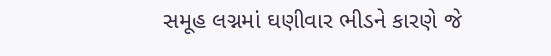સમૂહ લગ્નમાં ઘણીવાર ભીડને કારણે જે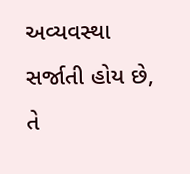અવ્યવસ્થા સર્જાતી હોય છે, તે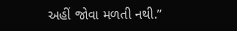અહીં જોવા મળતી નથી.”